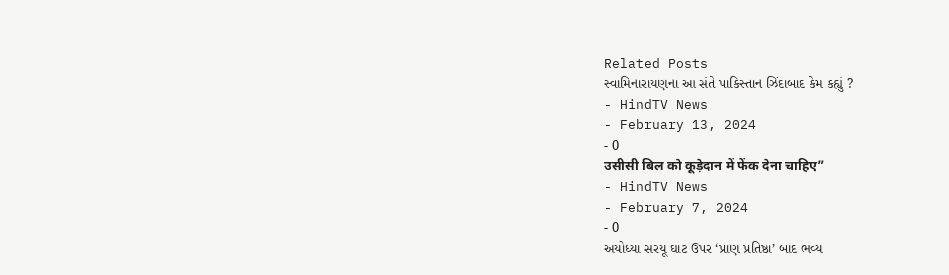Related Posts
સ્વામિનારાયણના આ સંતે પાકિસ્તાન ઝિંદાબાદ કેમ કહ્યું ?
- HindTV News
- February 13, 2024
- 0
उसीसी बिल को कूड़ेदान में फेंक देना चाहिए”
- HindTV News
- February 7, 2024
- 0
અયોધ્યા સરયૂ ઘાટ ઉપર ‘પ્રાણ પ્રતિષ્ઠા’ બાદ ભવ્ય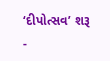‘દીપોત્સવ’ શરૂ
-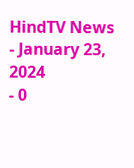HindTV News
- January 23, 2024
- 0